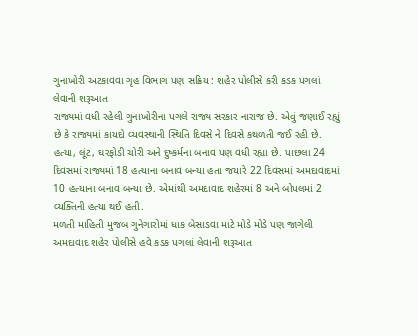ગુનાખોરી અટકાવવા ગૃહ વિભાગ પણ સક્રિય : શહેર પોલીસે કરી કડક પગલાં લેવાની શરૂઆત
રાજ્યમાં વધી રહેલી ગુનાખોરીના પગલે રાજ્ય સરકાર નારાજ છે. એવું જણાઈ રહ્યું છે કે રાજ્યમાં કાયદો વ્યવસ્થાની સ્થિતિ દિવસે ને દિવસે કથળતી જઈ રહી છે. હત્યા, લૂંટ, ઘરફોડી ચોરી અને દુષ્કર્મના બનાવ પણ વધી રહ્યા છે. પાછલા 24 દિવસમાં રાજ્યમાં 18 હત્યાના બનાવ બન્યા હતા જયારે 22 દિવસમાં અમદાવાદમાં 10 હત્યાના બનાવ બન્યા છે. એમાંથી અમદાવાદ શહેરમાં 8 અને બોપલમાં 2 વ્યક્તિની હત્યા થઈ હતી.
મળતી માહિતી મુજબ ગુનેગારોમાં ધાક બેસાડવા માટે મોડે મોડે પણ જાગેલી અમદાવાદ શહેર પોલીસે હવે કડક પગલાં લેવાની શરૂઆત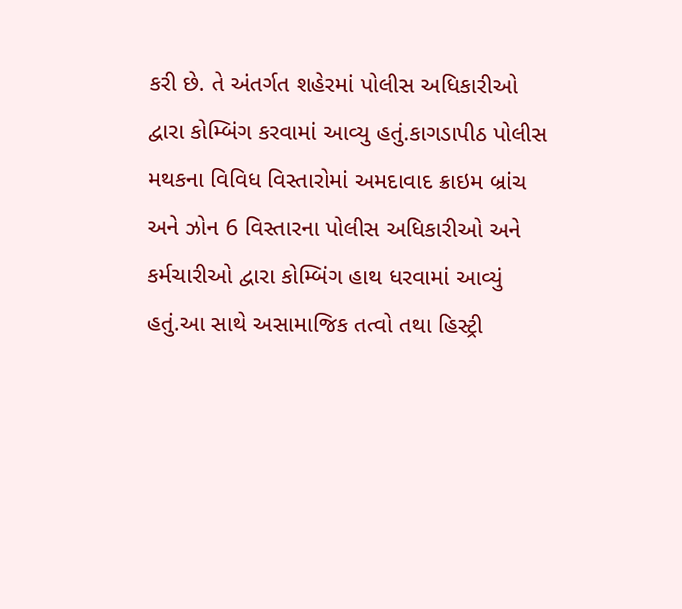કરી છે. તે અંતર્ગત શહેરમાં પોલીસ અધિકારીઓ દ્વારા કોમ્બિંગ કરવામાં આવ્યુ હતું.કાગડાપીઠ પોલીસ મથકના વિવિધ વિસ્તારોમાં અમદાવાદ ક્રાઇમ બ્રાંચ અને ઝોન 6 વિસ્તારના પોલીસ અધિકારીઓ અને કર્મચારીઓ દ્વારા કોમ્બિંગ હાથ ધરવામાં આવ્યું હતું.આ સાથે અસામાજિક તત્વો તથા હિસ્ટ્રી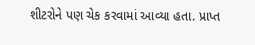શીટરોને પણ ચેક કરવામાં આવ્યા હતા. પ્રાપ્ત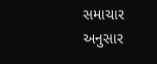સમાચાર અનુસાર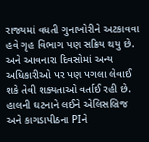રાજ્યમાં વધતી ગુનાખોરીને અટકાવવા હવે ગૃહ વિભાગ પણ સક્રિય થયુ છે. અને આવનારા દિવસોમાં અન્ય અધિકારીઓ પર પણ પગલા લેવાઈ શકે તેવી શક્યતાઓ વર્તાઈ રહી છે. હાલની ઘટનાને લઈને એલિસબ્રિજ અને કાગડાપીઠના PIને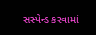સસ્પેન્ડ કરવામાં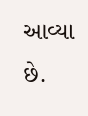આવ્યા છે.